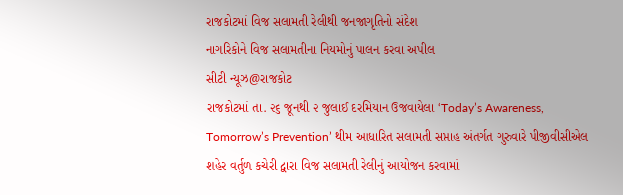રાજકોટમાં વિજ સલામતી રેલીથી જનજાગૃતિનો સંદેશ
નાગરિકોને વિજ સલામતીના નિયમોનું પાલન કરવા અપીલ
સીટી ન્યૂઝ@રાજકોટ
રાજકોટમાં તા. ૨૬ જૂનથી ૨ જુલાઈ દરમિયાન ઉજવાયેલા ‘Today’s Awareness, Tomorrow’s Prevention’ થીમ આધારિત સલામતી સપ્તાહ અંતર્ગત ગુરુવારે પીજીવીસીએલ શહેર વર્તુળ કચેરી દ્વારા વિજ સલામતી રેલીનું આયોજન કરવામાં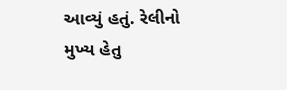આવ્યું હતું. રેલીનો મુખ્ય હેતુ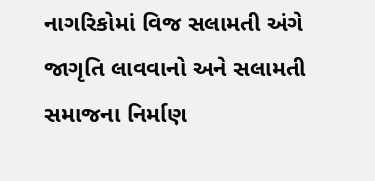નાગરિકોમાં વિજ સલામતી અંગે જાગૃતિ લાવવાનો અને સલામતી સમાજના નિર્માણ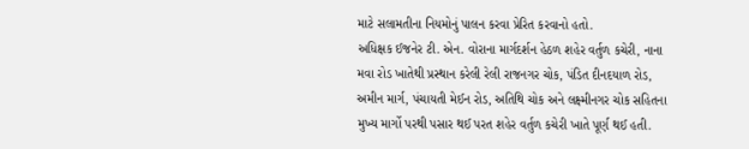માટે સલામતીના નિયમોનું પાલન કરવા પ્રેરિત કરવાનો હતો.
અધિક્ષક ઈજનેર ટી. એન. વોરાના માર્ગદર્શન હેઠળ શહેર વર્તુળ કચેરી, નાના મવા રોડ ખાતેથી પ્રસ્થાન કરેલી રેલી રાજનગર ચોક, પંડિત દીનદયાળ રોડ, અમીન માર્ગ, પંચાયતી મેઈન રોડ, અતિથિ ચોક અને લક્ષ્મીનગર ચોક સહિતના મુખ્ય માર્ગો પરથી પસાર થઈ પરત શહેર વર્તુળ કચેરી ખાતે પૂર્ણ થઈ હતી.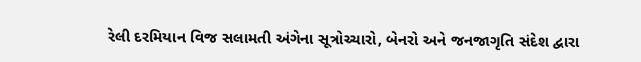રેલી દરમિયાન વિજ સલામતી અંગેના સૂત્રોચ્ચારો, બેનરો અને જનજાગૃતિ સંદેશ દ્વારા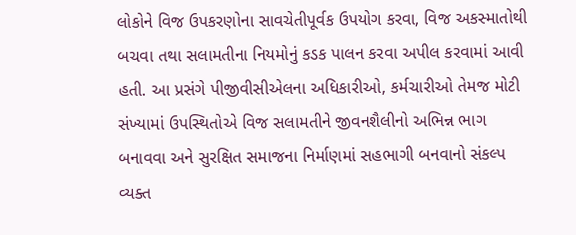લોકોને વિજ ઉપકરણોના સાવચેતીપૂર્વક ઉપયોગ કરવા, વિજ અકસ્માતોથી બચવા તથા સલામતીના નિયમોનું કડક પાલન કરવા અપીલ કરવામાં આવી હતી. આ પ્રસંગે પીજીવીસીએલના અધિકારીઓ, કર્મચારીઓ તેમજ મોટી સંખ્યામાં ઉપસ્થિતોએ વિજ સલામતીને જીવનશૈલીનો અભિન્ન ભાગ બનાવવા અને સુરક્ષિત સમાજના નિર્માણમાં સહભાગી બનવાનો સંકલ્પ વ્યક્ત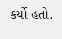કર્યો હતો.